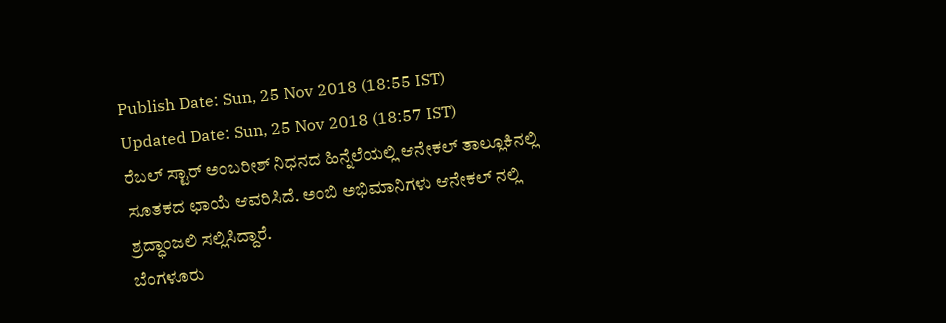Publish Date: Sun, 25 Nov 2018 (18:55 IST)
Updated Date: Sun, 25 Nov 2018 (18:57 IST)
ರೆಬಲ್ ಸ್ಟಾರ್ ಅಂಬರೀಶ್ ನಿಧನದ ಹಿನ್ನೆಲೆಯಲ್ಲಿ ಆನೇಕಲ್ ತಾಲ್ಲೂಕಿನಲ್ಲಿ ಸೂತಕದ ಛಾಯೆ ಆವರಿಸಿದೆ. ಅಂಬಿ ಅಭಿಮಾನಿಗಳು ಆನೇಕಲ್ ನಲ್ಲಿ ಶ್ರದ್ಧಾಂಜಲಿ ಸಲ್ಲಿಸಿದ್ದಾರೆ.
ಬೆಂಗಳೂರು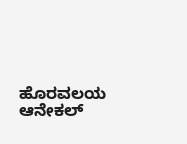ಹೊರವಲಯ ಆನೇಕಲ್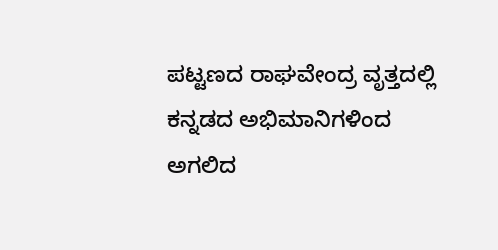ಪಟ್ಟಣದ ರಾಘವೇಂದ್ರ ವೃತ್ತದಲ್ಲಿ ಕನ್ನಡದ ಅಭಿಮಾನಿಗಳಿಂದ ಅಗಲಿದ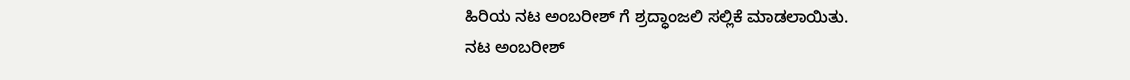ಹಿರಿಯ ನಟ ಅಂಬರೀಶ್ ಗೆ ಶ್ರದ್ಧಾಂಜಲಿ ಸಲ್ಲಿಕೆ ಮಾಡಲಾಯಿತು.
ನಟ ಅಂಬರೀಶ್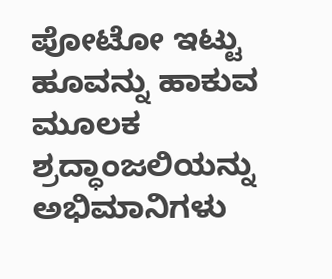ಪೋಟೋ ಇಟ್ಟು ಹೂವನ್ನು ಹಾಕುವ ಮೂಲಕ ಶ್ರದ್ಧಾಂಜಲಿಯನ್ನು ಅಭಿಮಾನಿಗಳು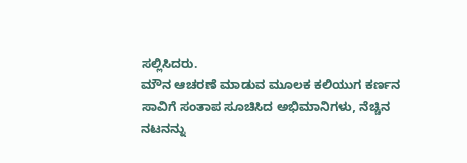ಸಲ್ಲಿಸಿದರು.
ಮೌನ ಆಚರಣೆ ಮಾಡುವ ಮೂಲಕ ಕಲಿಯುಗ ಕರ್ಣನ ಸಾವಿಗೆ ಸಂತಾಪ ಸೂಚಿಸಿದ ಅಭಿಮಾನಿಗಳು, ನೆಚ್ಚಿನ ನಟನನ್ನು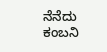ನೆನೆದು ಕಂಬನಿ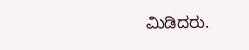ಮಿಡಿದರು.